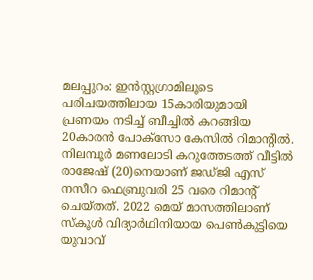മലപ്പുറം: ഇൻസ്റ്റഗ്രാമിലൂടെ പരിചയത്തിലായ 15കാരിയുമായി പ്രണയം നടിച്ച് ബീച്ചിൽ കറങ്ങിയ 20കാരൻ പോക്സോ കേസിൽ റിമാന്റിൽ. നിലമ്പൂർ മണലോടി കറുത്തേടത്ത് വീട്ടിൽ രാജേഷ് (20)നെയാണ് ജഡ്ജി എസ് നസീറ ഫെബ്രുവരി 25 വരെ റിമാന്റ് ചെയ്തത്. 2022 മെയ് മാസത്തിലാണ് സ്കൂൾ വിദ്യാർഥിനിയായ പെൺകുട്ടിയെ യുവാവ്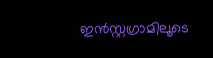ഇൻസ്റ്റഗ്രാമിലൂടെ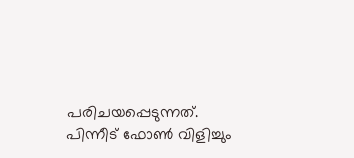പരിചയപ്പെടുന്നത്. പിന്നീട് ഫോൺ വിളിച്ചും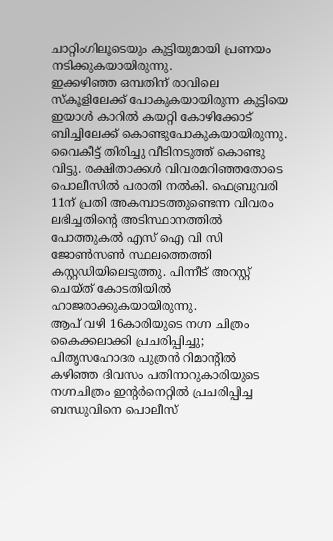ചാറ്റിംഗിലൂടെയും കുട്ടിയുമായി പ്രണയം നടിക്കുകയായിരുന്നു.
ഇക്കഴിഞ്ഞ ഒമ്പതിന് രാവിലെ സ്കൂളിലേക്ക് പോകുകയായിരുന്ന കുട്ടിയെ ഇയാൾ കാറിൽ കയറ്റി കോഴിക്കോട് ബിച്ചിലേക്ക് കൊണ്ടുപോകുകയായിരുന്നു. വൈകീട്ട് തിരിച്ചു വീടിനടുത്ത് കൊണ്ടു വിട്ടു. രക്ഷിതാക്കൾ വിവരമറിഞ്ഞതോടെ പൊലീസിൽ പരാതി നൽകി. ഫെബ്രുവരി 11ന് പ്രതി അകമ്പാടത്തുണ്ടെന്ന വിവരം ലഭിച്ചതിന്റെ അടിസ്ഥാനത്തിൽ പോത്തുകൽ എസ് ഐ വി സി ജോൺസൺ സ്ഥലത്തെത്തി കസ്റ്റഡിയിലെടുത്തു. പിന്നീട് അറസ്റ്റ് ചെയ്ത് കോടതിയിൽ ഹാജരാക്കുകയായിരുന്നു.
ആപ് വഴി 16കാരിയുടെ നഗ്ന ചിത്രം കൈക്കലാക്കി പ്രചരിപ്പിച്ചു; പിതൃസഹോദര പുത്രൻ റിമാന്റിൽ
കഴിഞ്ഞ ദിവസം പതിനാറുകാരിയുടെ നഗ്നചിത്രം ഇന്റർനെറ്റിൽ പ്രചരിപ്പിച്ച ബന്ധുവിനെ പൊലീസ്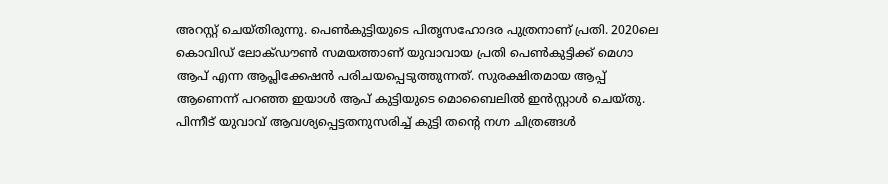അറസ്റ്റ് ചെയ്തിരുന്നു. പെൺകുട്ടിയുടെ പിതൃസഹോദര പുത്രനാണ് പ്രതി. 2020ലെ കൊവിഡ് ലോക്ഡൗൺ സമയത്താണ് യുവാവായ പ്രതി പെൺകുട്ടിക്ക് മെഗാ ആപ് എന്ന ആപ്ലിക്കേഷൻ പരിചയപ്പെടുത്തുന്നത്. സുരക്ഷിതമായ ആപ്പ് ആണെന്ന് പറഞ്ഞ ഇയാൾ ആപ് കുട്ടിയുടെ മൊബൈലിൽ ഇൻസ്റ്റാൾ ചെയ്തു. പിന്നീട് യുവാവ് ആവശ്യപ്പെട്ടതനുസരിച്ച് കുട്ടി തന്റെ നഗ്ന ചിത്രങ്ങൾ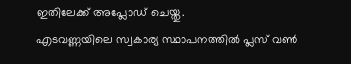ഇതിലേക്ക് അപ്ലോഡ് ചെയ്തു.
എടവണ്ണയിലെ സ്വകാര്യ സ്ഥാപനത്തിൽ പ്ലസ് വൺ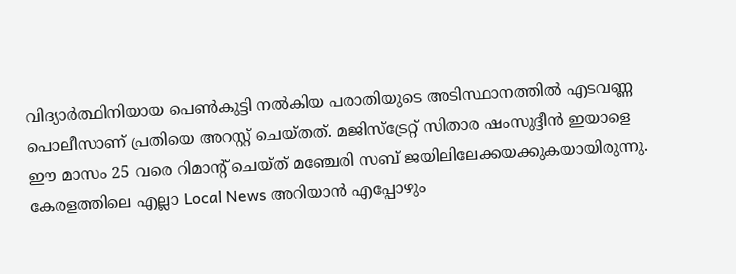വിദ്യാർത്ഥിനിയായ പെൺകുട്ടി നൽകിയ പരാതിയുടെ അടിസ്ഥാനത്തിൽ എടവണ്ണ പൊലീസാണ് പ്രതിയെ അറസ്റ്റ് ചെയ്തത്. മജിസ്ട്രേറ്റ് സിതാര ഷംസുദ്ദീൻ ഇയാളെ ഈ മാസം 25 വരെ റിമാന്റ് ചെയ്ത് മഞ്ചേരി സബ് ജയിലിലേക്കയക്കുകയായിരുന്നു.
കേരളത്തിലെ എല്ലാ Local News അറിയാൻ എപ്പോഴും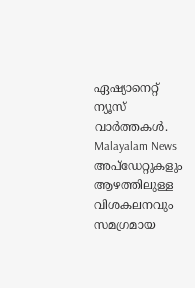ഏഷ്യാനെറ്റ് ന്യൂസ് വാർത്തകൾ. Malayalam News അപ്ഡേറ്റുകളും ആഴത്തിലുള്ള വിശകലനവും സമഗ്രമായ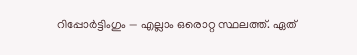റിപ്പോർട്ടിംഗും — എല്ലാം ഒരൊറ്റ സ്ഥലത്ത്. ഏത്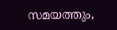സമയത്തും,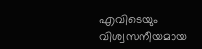എവിടെയും വിശ്വസനീയമായ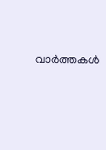വാർത്തകൾ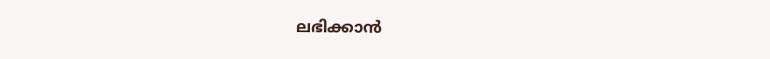ലഭിക്കാൻ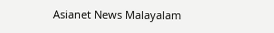Asianet News Malayalam